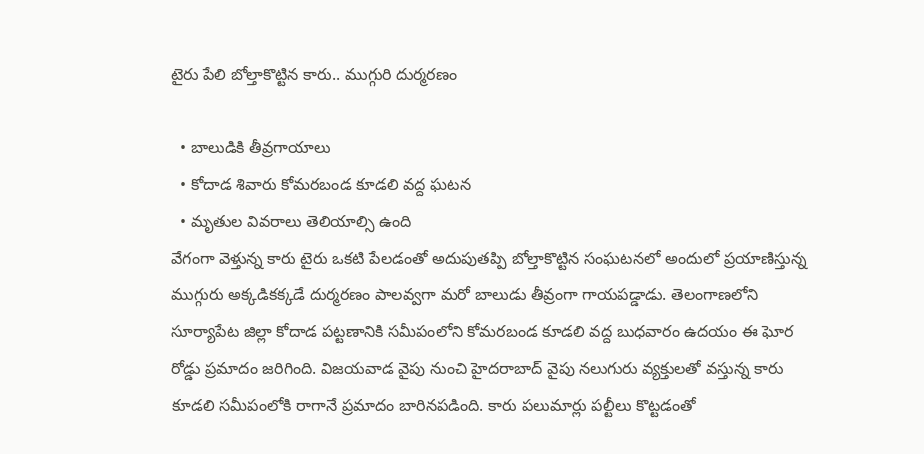టైరు పేలి బోల్తాకొట్టిన కారు.. ముగ్గురి దుర్మరణం

  • బాలుడికి తీవ్రగాయాలు
  • కోదాడ శివారు కోమరబండ కూడలి వద్ద ఘటన
  • మృతుల వివరాలు తెలియాల్సి ఉంది
వేగంగా వెళ్తున్న కారు టైరు ఒకటి పేలడంతో అదుపుతప్పి బోల్తాకొట్టిన సంఘటనలో అందులో ప్రయాణిస్తున్న ముగ్గురు అక్కడికక్కడే దుర్మరణం పాలవ్వగా మరో బాలుడు తీవ్రంగా గాయపడ్డాడు. తెలంగాణలోని సూర్యాపేట జిల్లా కోదాడ పట్టణానికి సమీపంలోని కోమరబండ కూడలి వద్ద బుధవారం ఉదయం ఈ ఘోర రోడ్డు ప్రమాదం జరిగింది. విజయవాడ వైపు నుంచి హైదరాబాద్‌ వైపు నలుగురు వ్యక్తులతో వస్తున్న కారు కూడలి సమీపంలోకి రాగానే ప్రమాదం బారినపడింది. కారు పలుమార్లు పల్టీలు కొట్టడంతో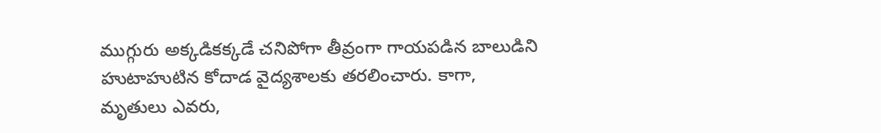ముగ్గురు అక్కడికక్కడే చనిపోగా తీవ్రంగా గాయపడిన బాలుడిని హుటాహుటిన కోదాడ వైద్యశాలకు తరలించారు. కాగా, మృతులు ఎవరు,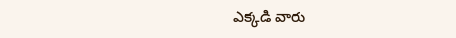ఎక్కడి వారు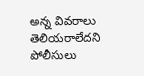అన్న వివరాలు తెలియరాలేదని పోలీసులు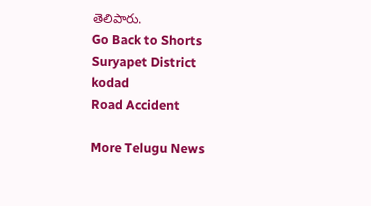తెలిపారు.
Go Back to Shorts
Suryapet District
kodad
Road Accident

More Telugu News